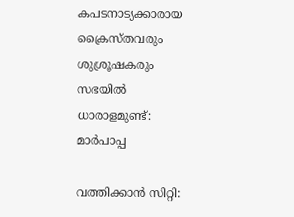കപടനാട്യക്കാരായ ക്രൈസ്തവരും ശുശ്രൂഷകരും സഭയില്‍ ധാരാളമുണ്ട്: മാര്‍പാപ്പ

വത്തിക്കാന്‍ സിറ്റി: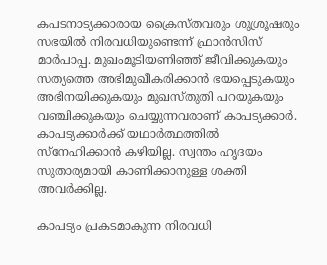കപടനാട്യക്കാരായ ക്രൈസ്തവരും ശുശ്രൂഷരും സഭയില്‍ നിരവധിയുണ്ടെന്ന് ഫ്രാന്‍സിസ് മാര്‍പാപ്പ. മുഖംമൂടിയണിഞ്ഞ് ജീവിക്കുകയും സത്യത്തെ അഭിമുഖീകരിക്കാന്‍ ഭയപ്പെടുകയും അഭിനയിക്കുകയും മുഖസ്തുതി പറയുകയും വഞ്ചിക്കുകയും ചെയ്യുന്നവരാണ് കാപട്യക്കാര്‍. കാപട്യക്കാര്‍ക്ക് യഥാര്‍ത്ഥത്തില്‍ സ്‌നേഹിക്കാന്‍ കഴിയില്ല. സ്വന്തം ഹൃദയം സുതാര്യമായി കാണിക്കാനുള്ള ശക്തി അവര്‍ക്കില്ല.

കാപട്യം പ്രകടമാകുന്ന നിരവധി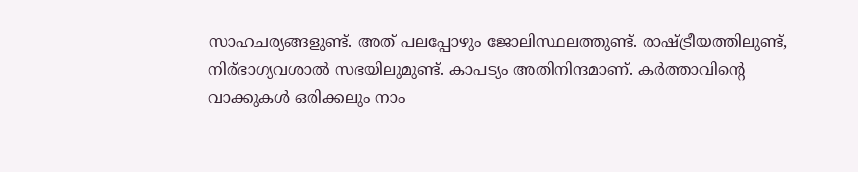സാഹചര്യങ്ങളുണ്ട്. അത് പലപ്പോഴും ജോലിസ്ഥലത്തുണ്ട്. രാഷ്ട്രീയത്തിലുണ്ട്, നിര്ഭാഗ്യവശാല്‍ സഭയിലുമുണ്ട്. കാപട്യം അതിനിന്ദമാണ്. കര്‍ത്താവിന്റെ വാക്കുകള്‍ ഒരിക്കലും നാം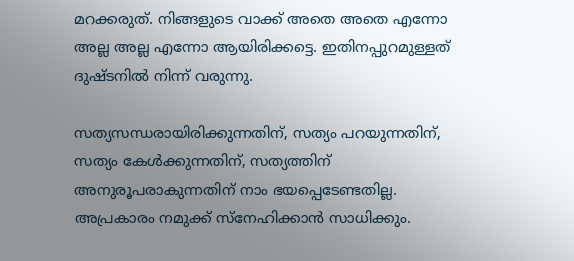മറക്കരുത്. നിങ്ങളുടെ വാക്ക് അതെ അതെ എന്നോ അല്ല അല്ല എന്നോ ആയിരിക്കട്ടെ. ഇതിനപ്പുറമുള്ളത് ദുഷ്ടനില്‍ നിന്ന് വരുന്നു.

സത്യസന്ധരായിരിക്കുന്നതിന്, സത്യം പറയുന്നതിന്, സത്യം കേള്‍ക്കുന്നതിന്, സത്യത്തിന് അനുരൂപരാകുന്നതിന് നാം ഭയപ്പെടേണ്ടതില്ല. അപ്രകാരം നമുക്ക് സ്‌നേഹിക്കാന്‍ സാധിക്കും.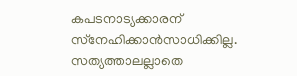കപടനാട്യക്കാരന് സ്‌നേഹിക്കാന്‍സാധിക്കില്ല. സത്യത്താലല്ലാതെ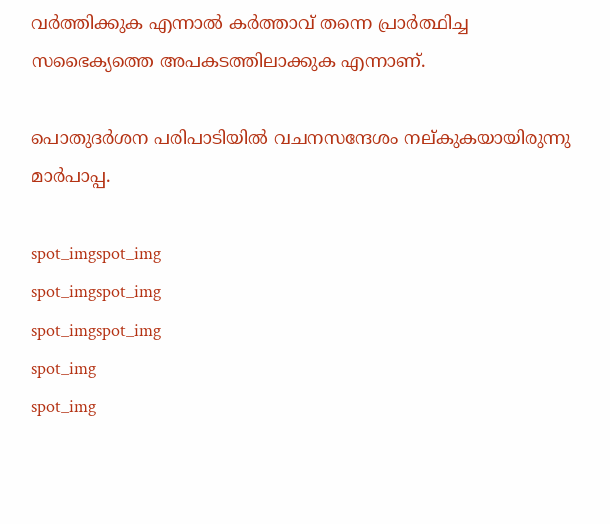വര്‍ത്തിക്കുക എന്നാല്‍ കര്‍ത്താവ് തന്നെ പ്രാര്‍ത്ഥിച്ച സഭൈക്യത്തെ അപകടത്തിലാക്കുക എന്നാണ്.

പൊതുദര്‍ശന പരിപാടിയില്‍ വചനസന്ദേശം നല്കുകയായിരുന്നു മാര്‍പാപ്പ.

spot_imgspot_img
spot_imgspot_img
spot_imgspot_img
spot_img
spot_img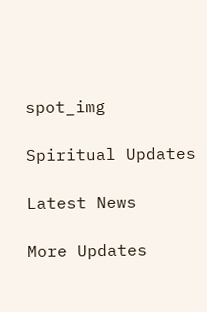spot_img

Spiritual Updates

Latest News

More Updates